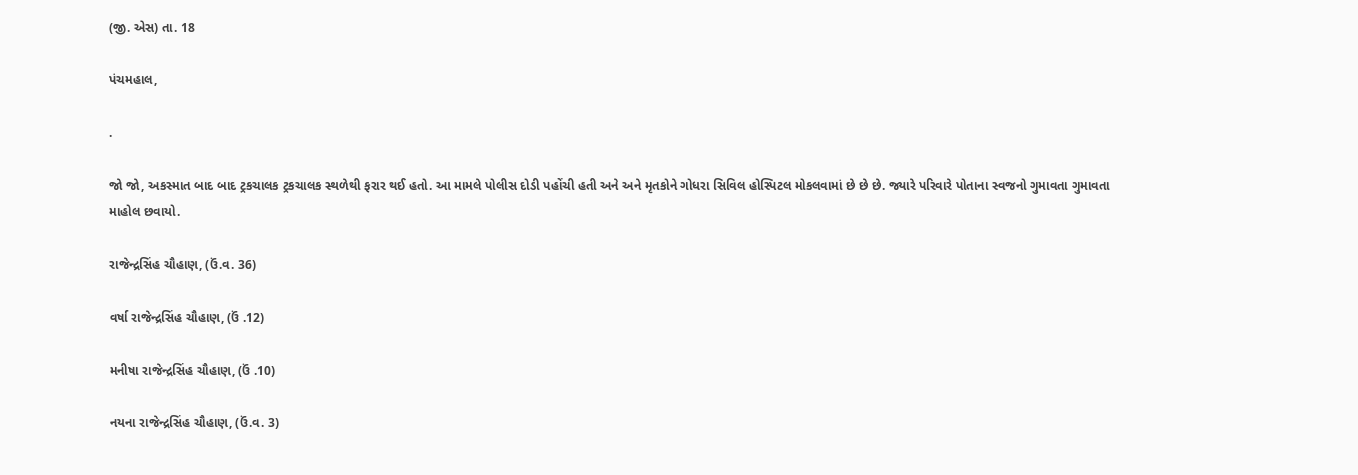(જી. એસ) તા. 18

પંચમહાલ,

.

જો જો, અકસ્માત બાદ બાદ ટ્રકચાલક ટ્રકચાલક સ્થળેથી ફરાર થઈ હતો. આ મામલે પોલીસ દોડી પહોંચી હતી અને અને મૃતકોને ગોધરા સિવિલ હોસ્પિટલ મોકલવામાં છે છે છે. જ્યારે પરિવારે પોતાના સ્વજનો ગુમાવતા ગુમાવતા માહોલ છવાયો.

રાજેન્દ્રસિંહ ચૌહાણ, (ઉં.વ. 36)

વર્ષા રાજેન્દ્રસિંહ ચૌહાણ, (ઉં .12)

મનીષા રાજેન્દ્રસિંહ ચૌહાણ, (ઉં .10)

નયના રાજેન્દ્રસિંહ ચૌહાણ, (ઉં.વ. 3)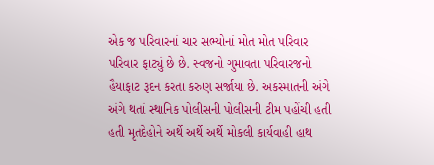એક જ પરિવારનાં ચાર સભ્યોનાં મોત મોત પરિવાર પરિવાર ફાટ્યું છે છે. સ્વજનો ગુમાવતા પરિવારજનો હૈયાફાટ રૂદન કરતા કરુણ સર્જાયા છે. અકસ્માતની અંગે અંગે થતાં સ્થાનિક પોલીસની પોલીસની ટીમ પહોંચી હતી હતી મૃતદેહોને અર્થે અર્થે અર્થે મોકલી કાર્યવાહી હાથ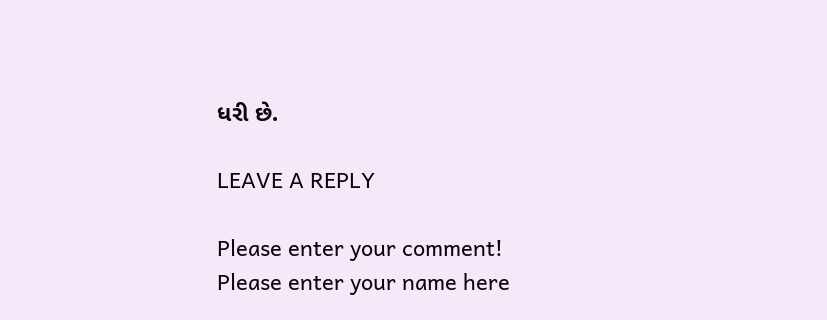ધરી છે.

LEAVE A REPLY

Please enter your comment!
Please enter your name here